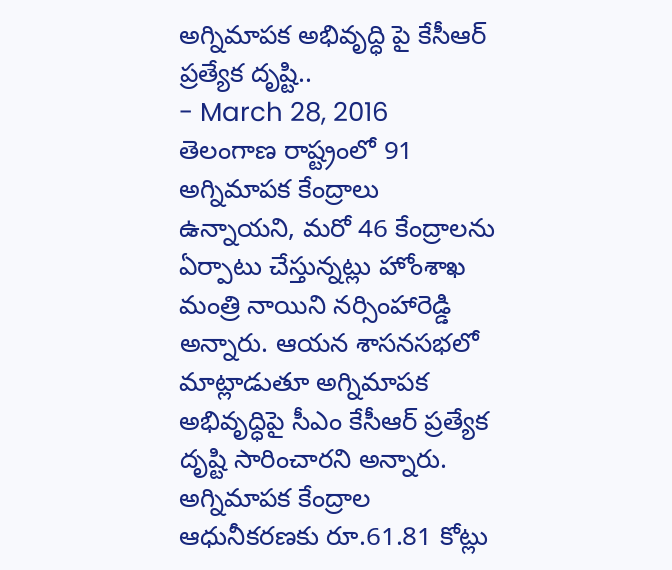అగ్నిమాపక అభివృద్ధి పై కేసీఆర్ ప్రత్యేక దృష్టి..
- March 28, 2016
తెలంగాణ రాష్ట్రంలో 91 అగ్నిమాపక కేంద్రాలు ఉన్నాయని, మరో 46 కేంద్రాలను ఏర్పాటు చేస్తున్నట్లు హోంశాఖ మంత్రి నాయిని నర్సింహారెడ్డి అన్నారు. ఆయన శాసనసభలో మాట్లాడుతూ అగ్నిమాపక అభివృద్ధిపై సీఎం కేసీఆర్ ప్రత్యేక దృష్టి సారించారని అన్నారు. అగ్నిమాపక కేంద్రాల ఆధునీకరణకు రూ.61.81 కోట్లు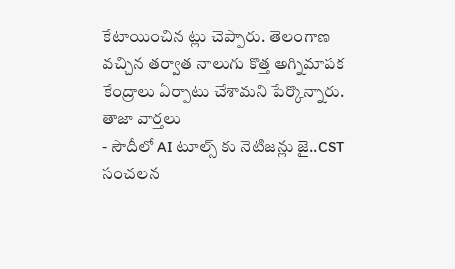కేటాయించిన ట్లు చెప్పారు. తెలంగాణ వచ్చిన తర్వాత నాలుగు కొత్త అగ్నిమాపక కేంద్రాలు ఏర్పాటు చేశామని పేర్కొన్నారు.
తాజా వార్తలు
- సౌదీలో AI టూల్స్ కు నెటిజన్లు జై..CST సంచలన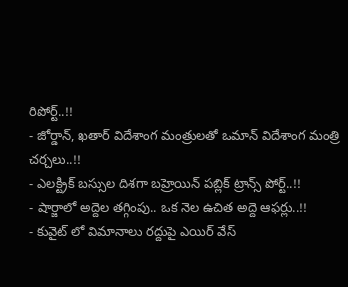రిపోర్ట్..!!
- జోర్డాన్, ఖతార్ విదేశాంగ మంత్రులతో ఒమాన్ విదేశాంగ మంత్రి చర్చలు..!!
- ఎలక్ట్రిక్ బస్సుల దిశగా బహ్రెయిన్ పబ్లిక్ ట్రాన్స్ పోర్ట్..!!
- షార్జాలో అద్దెల తగ్గింపు.. ఒక నెల ఉచిత అద్దె ఆఫర్లు..!!
- కువైట్ లో విమానాలు రద్దుపై ఎయిర్ వేస్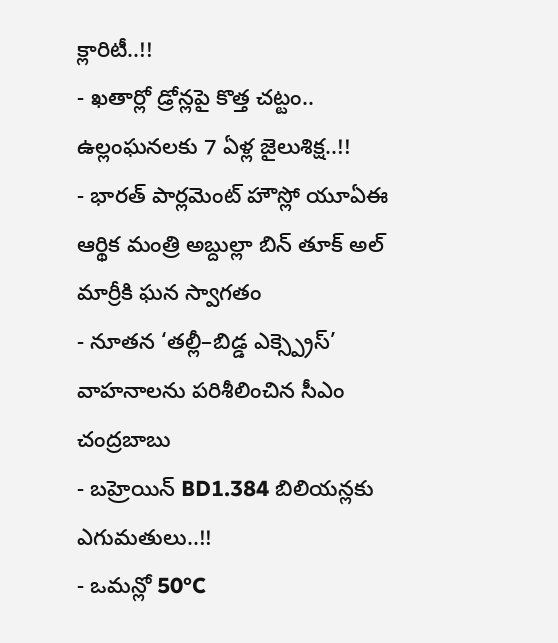క్లారిటీ..!!
- ఖతార్లో డ్రోన్లపై కొత్త చట్టం.. ఉల్లంఘనలకు 7 ఏళ్ల జైలుశిక్ష..!!
- భారత్ పార్లమెంట్ హౌస్లో యూఏఈ ఆర్థిక మంత్రి అబ్దుల్లా బిన్ తూక్ అల్ మార్రీకి ఘన స్వాగతం
- నూతన ‘తల్లీ–బిడ్డ ఎక్స్ప్రెస్’ వాహనాలను పరిశీలించిన సీఎం చంద్రబాబు
- బహ్రెయిన్ BD1.384 బిలియన్లకు ఎగుమతులు..!!
- ఒమన్లో 50°C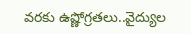వరకు ఉష్ణోగ్రతలు..వైద్యుల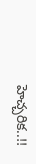హెచ్చరిక..!!